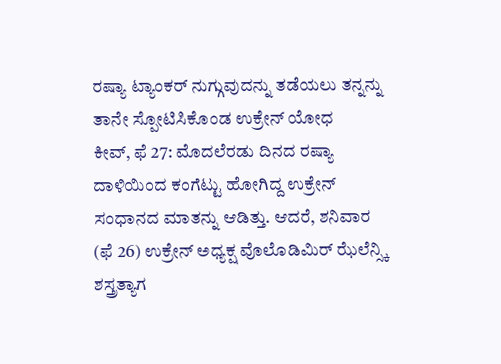ರಷ್ಯಾ ಟ್ಯಾಂಕರ್ ನುಗ್ಗುವುದನ್ನು ತಡೆಯಲು ತನ್ನನ್ನು ತಾನೇ ಸ್ಪೋಟಿಸಿಕೊಂಡ ಉಕ್ರೇನ್ ಯೋಧ
ಕೀವ್, ಫೆ 27: ಮೊದಲೆರಡು ದಿನದ ರಷ್ಯಾ ದಾಳಿಯಿಂದ ಕಂಗೆಟ್ಟು ಹೋಗಿದ್ದ ಉಕ್ರೇನ್ ಸಂಧಾನದ ಮಾತನ್ನು ಆಡಿತ್ತು. ಆದರೆ, ಶನಿವಾರ (ಫೆ 26) ಉಕ್ರೇನ್ ಅಧ್ಯಕ್ಷ ವೊಲೊಡಿಮಿರ್ ಝೆಲೆನ್ಸ್ಕಿ ಶಸ್ತ್ರತ್ಯಾಗ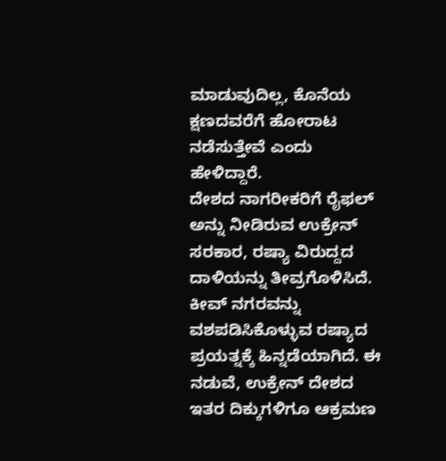ಮಾಡುವುದಿಲ್ಲ, ಕೊನೆಯ ಕ್ಷಣದವರೆಗೆ ಹೋರಾಟ ನಡೆಸುತ್ತೇವೆ ಎಂದು ಹೇಳಿದ್ದಾರೆ.
ದೇಶದ ನಾಗರೀಕರಿಗೆ ರೈಫಲ್ ಅನ್ನು ನೀಡಿರುವ ಉಕ್ರೇನ್ ಸರಕಾರ, ರಷ್ಯಾ ವಿರುದ್ದದ ದಾಳಿಯನ್ನು ತೀವ್ರಗೊಳಿಸಿದೆ. ಕೀವ್ ನಗರವನ್ನು ವಶಪಡಿಸಿಕೊಳ್ಳುವ ರಷ್ಯಾದ ಪ್ರಯತ್ನಕ್ಕೆ ಹಿನ್ನಡೆಯಾಗಿದೆ. ಈ ನಡುವೆ, ಉಕ್ರೇನ್ ದೇಶದ ಇತರ ದಿಕ್ಕುಗಳಿಗೂ ಆಕ್ರಮಣ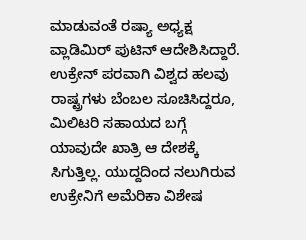ಮಾಡುವಂತೆ ರಷ್ಯಾ ಅಧ್ಯಕ್ಷ ವ್ಲಾಡಿಮಿರ್ ಪುಟಿನ್ ಆದೇಶಿಸಿದ್ದಾರೆ.
ಉಕ್ರೇನ್ ಪರವಾಗಿ ವಿಶ್ವದ ಹಲವು ರಾಷ್ಟ್ರಗಳು ಬೆಂಬಲ ಸೂಚಿಸಿದ್ದರೂ, ಮಿಲಿಟರಿ ಸಹಾಯದ ಬಗ್ಗೆ ಯಾವುದೇ ಖಾತ್ರಿ ಆ ದೇಶಕ್ಕೆ ಸಿಗುತ್ತಿಲ್ಲ. ಯುದ್ದದಿಂದ ನಲುಗಿರುವ ಉಕ್ರೇನಿಗೆ ಅಮೆರಿಕಾ ವಿಶೇಷ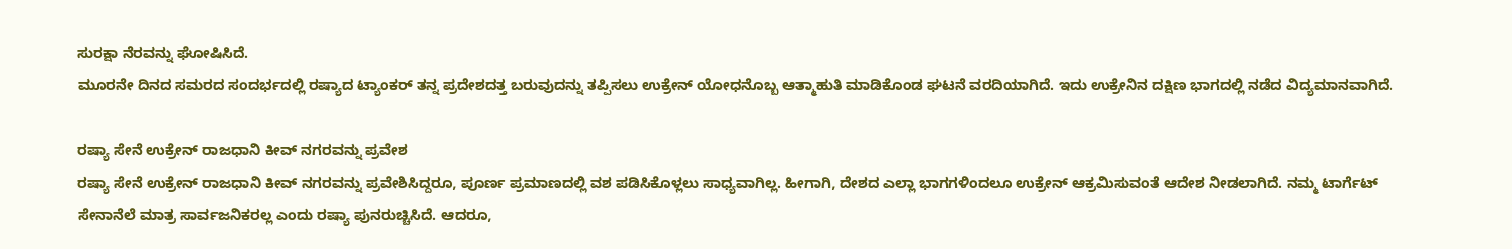ಸುರಕ್ಷಾ ನೆರವನ್ನು ಘೋಷಿಸಿದೆ.
ಮೂರನೇ ದಿನದ ಸಮರದ ಸಂದರ್ಭದಲ್ಲಿ ರಷ್ಯಾದ ಟ್ಯಾಂಕರ್ ತನ್ನ ಪ್ರದೇಶದತ್ತ ಬರುವುದನ್ನು ತಪ್ಪಿಸಲು ಉಕ್ರೇನ್ ಯೋಧನೊಬ್ಬ ಆತ್ಮಾಹುತಿ ಮಾಡಿಕೊಂಡ ಘಟನೆ ವರದಿಯಾಗಿದೆ. ಇದು ಉಕ್ರೇನಿನ ದಕ್ಷಿಣ ಭಾಗದಲ್ಲಿ ನಡೆದ ವಿದ್ಯಮಾನವಾಗಿದೆ.

ರಷ್ಯಾ ಸೇನೆ ಉಕ್ರೇನ್ ರಾಜಧಾನಿ ಕೀವ್ ನಗರವನ್ನು ಪ್ರವೇಶ
ರಷ್ಯಾ ಸೇನೆ ಉಕ್ರೇನ್ ರಾಜಧಾನಿ ಕೀವ್ ನಗರವನ್ನು ಪ್ರವೇಶಿಸಿದ್ದರೂ, ಪೂರ್ಣ ಪ್ರಮಾಣದಲ್ಲಿ ವಶ ಪಡಿಸಿಕೊಳ್ಲಲು ಸಾಧ್ಯವಾಗಿಲ್ಲ. ಹೀಗಾಗಿ, ದೇಶದ ಎಲ್ಲಾ ಭಾಗಗಳಿಂದಲೂ ಉಕ್ರೇನ್ ಆಕ್ರಮಿಸುವಂತೆ ಆದೇಶ ನೀಡಲಾಗಿದೆ. ನಮ್ಮ ಟಾರ್ಗೆಟ್ ಸೇನಾನೆಲೆ ಮಾತ್ರ ಸಾರ್ವಜನಿಕರಲ್ಲ ಎಂದು ರಷ್ಯಾ ಪುನರುಚ್ಚಿಸಿದೆ. ಆದರೂ,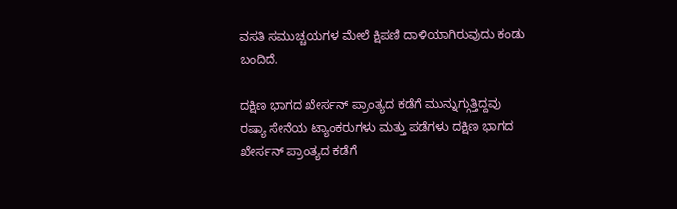ವಸತಿ ಸಮುಚ್ಚಯಗಳ ಮೇಲೆ ಕ್ಷಿಪಣಿ ದಾಳಿಯಾಗಿರುವುದು ಕಂಡು ಬಂದಿದೆ.

ದಕ್ಷಿಣ ಭಾಗದ ಖೇರ್ಸನ್ ಪ್ರಾಂತ್ಯದ ಕಡೆಗೆ ಮುನ್ನುಗ್ಗುತ್ತಿದ್ದವು
ರಷ್ಯಾ ಸೇನೆಯ ಟ್ಯಾಂಕರುಗಳು ಮತ್ತು ಪಡೆಗಳು ದಕ್ಷಿಣ ಭಾಗದ ಖೇರ್ಸನ್ ಪ್ರಾಂತ್ಯದ ಕಡೆಗೆ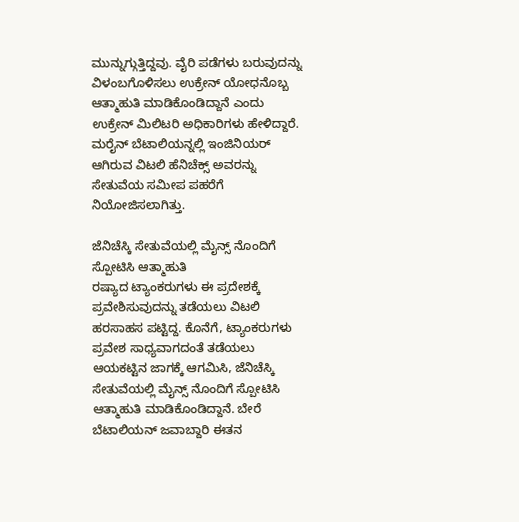ಮುನ್ನುಗ್ಗುತ್ತಿದ್ದವು. ವೈರಿ ಪಡೆಗಳು ಬರುವುದನ್ನು ವಿಳಂಬಗೊಳಿಸಲು ಉಕ್ರೇನ್ ಯೋಧನೊಬ್ಬ ಆತ್ಮಾಹುತಿ ಮಾಡಿಕೊಂಡಿದ್ದಾನೆ ಎಂದು ಉಕ್ರೇನ್ ಮಿಲಿಟರಿ ಅಧಿಕಾರಿಗಳು ಹೇಳಿದ್ದಾರೆ. ಮರೈನ್ ಬೆಟಾಲಿಯನ್ನಲ್ಲಿ ಇಂಜಿನಿಯರ್ ಆಗಿರುವ ವಿಟಲಿ ಹೆನಿಚೆಕ್ಸ್ ಅವರನ್ನು ಸೇತುವೆಯ ಸಮೀಪ ಪಹರೆಗೆ ನಿಯೋಜಿಸಲಾಗಿತ್ತು.

ಜೆನಿಚೆಸ್ಕಿ ಸೇತುವೆಯಲ್ಲಿ ಮೈನ್ಸ್ ನೊಂದಿಗೆ ಸ್ಪೋಟಿಸಿ ಆತ್ಮಾಹುತಿ
ರಷ್ಯಾದ ಟ್ಯಾಂಕರುಗಳು ಈ ಪ್ರದೇಶಕ್ಕೆ ಪ್ರವೇಶಿಸುವುದನ್ನು ತಡೆಯಲು ವಿಟಲಿ ಹರಸಾಹಸ ಪಟ್ಟಿದ್ದ. ಕೊನೆಗೆ, ಟ್ಯಾಂಕರುಗಳು ಪ್ರವೇಶ ಸಾಧ್ಯವಾಗದಂತೆ ತಡೆಯಲು ಆಯಕಟ್ಟಿನ ಜಾಗಕ್ಕೆ ಆಗಮಿಸಿ, ಜೆನಿಚೆಸ್ಕಿ ಸೇತುವೆಯಲ್ಲಿ ಮೈನ್ಸ್ ನೊಂದಿಗೆ ಸ್ಪೋಟಿಸಿ ಆತ್ಮಾಹುತಿ ಮಾಡಿಕೊಂಡಿದ್ದಾನೆ. ಬೇರೆ ಬೆಟಾಲಿಯನ್ ಜವಾಬ್ದಾರಿ ಈತನ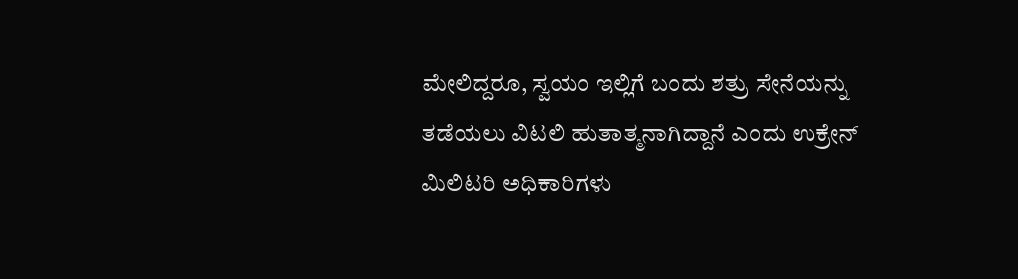ಮೇಲಿದ್ದರೂ, ಸ್ವಯಂ ಇಲ್ಲಿಗೆ ಬಂದು ಶತ್ರು ಸೇನೆಯನ್ನು ತಡೆಯಲು ವಿಟಲಿ ಹುತಾತ್ಮನಾಗಿದ್ದಾನೆ ಎಂದು ಉಕ್ರೇನ್ ಮಿಲಿಟರಿ ಅಧಿಕಾರಿಗಳು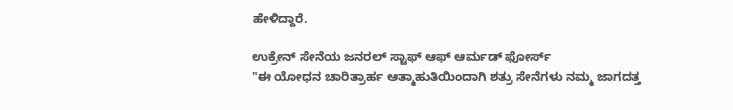ಹೇಳಿದ್ದಾರೆ.

ಉಕ್ರೇನ್ ಸೇನೆಯ ಜನರಲ್ ಸ್ಟಾಫ್ ಆಫ್ ಆರ್ಮಡ್ ಫೋರ್ಸ್
"ಈ ಯೋಧನ ಚಾರಿತ್ರಾರ್ಹ ಆತ್ಮಾಹುತಿಯಿಂದಾಗಿ ಶತ್ರು ಸೇನೆಗಳು ನಮ್ಮ ಜಾಗದತ್ತ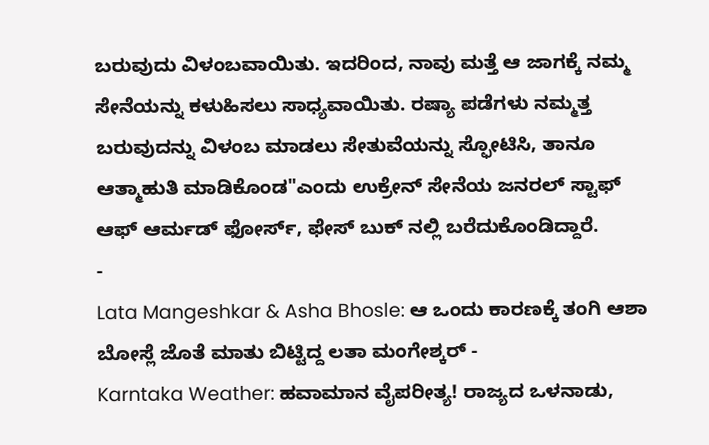ಬರುವುದು ವಿಳಂಬವಾಯಿತು. ಇದರಿಂದ, ನಾವು ಮತ್ತೆ ಆ ಜಾಗಕ್ಕೆ ನಮ್ಮ ಸೇನೆಯನ್ನು ಕಳುಹಿಸಲು ಸಾಧ್ಯವಾಯಿತು. ರಷ್ಯಾ ಪಡೆಗಳು ನಮ್ಮತ್ತ ಬರುವುದನ್ನು ವಿಳಂಬ ಮಾಡಲು ಸೇತುವೆಯನ್ನು ಸ್ಫೋಟಿಸಿ, ತಾನೂ ಆತ್ಮಾಹುತಿ ಮಾಡಿಕೊಂಡ"ಎಂದು ಉಕ್ರೇನ್ ಸೇನೆಯ ಜನರಲ್ ಸ್ಟಾಫ್ ಆಫ್ ಆರ್ಮಡ್ ಫೋರ್ಸ್, ಫೇಸ್ ಬುಕ್ ನಲ್ಲಿ ಬರೆದುಕೊಂಡಿದ್ದಾರೆ.
-
Lata Mangeshkar & Asha Bhosle: ಆ ಒಂದು ಕಾರಣಕ್ಕೆ ತಂಗಿ ಆಶಾ ಬೋಸ್ಲೆ ಜೊತೆ ಮಾತು ಬಿಟ್ಟಿದ್ದ ಲತಾ ಮಂಗೇಶ್ಕರ್ -
Karntaka Weather: ಹವಾಮಾನ ವೈಪರೀತ್ಯ! ರಾಜ್ಯದ ಒಳನಾಡು,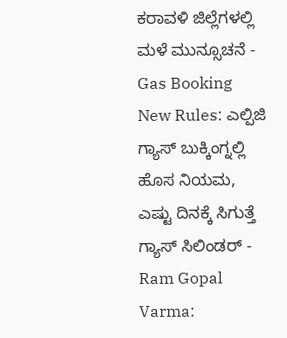ಕರಾವಳಿ ಜಿಲ್ಲೆಗಳಲ್ಲಿ ಮಳೆ ಮುನ್ಸೂಚನೆ -
Gas Booking New Rules: ಎಲ್ಪಿಜಿ ಗ್ಯಾಸ್ ಬುಕ್ಕಿಂಗ್ನಲ್ಲಿ ಹೊಸ ನಿಯಮ, ಎಷ್ಟು ದಿನಕ್ಕೆ ಸಿಗುತ್ತೆ ಗ್ಯಾಸ್ ಸಿಲಿಂಡರ್ -
Ram Gopal Varma: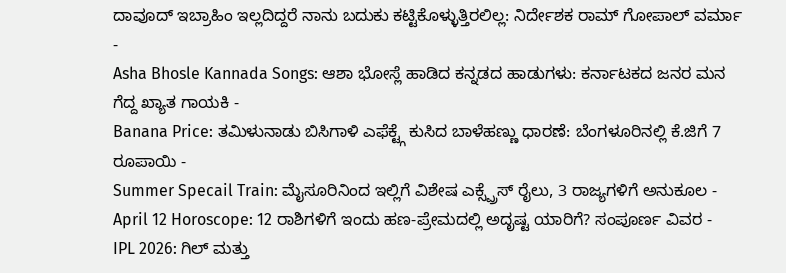ದಾವೂದ್ ಇಬ್ರಾಹಿಂ ಇಲ್ಲದಿದ್ದರೆ ನಾನು ಬದುಕು ಕಟ್ಟಿಕೊಳ್ಳುತ್ತಿರಲಿಲ್ಲ: ನಿರ್ದೇಶಕ ರಾಮ್ ಗೋಪಾಲ್ ವರ್ಮಾ -
Asha Bhosle Kannada Songs: ಆಶಾ ಭೋಸ್ಲೆ ಹಾಡಿದ ಕನ್ನಡದ ಹಾಡುಗಳು: ಕರ್ನಾಟಕದ ಜನರ ಮನ ಗೆದ್ದ ಖ್ಯಾತ ಗಾಯಕಿ -
Banana Price: ತಮಿಳುನಾಡು ಬಿಸಿಗಾಳಿ ಎಫೆಕ್ಟ್ಗೆ ಕುಸಿದ ಬಾಳೆಹಣ್ಣು ಧಾರಣೆ: ಬೆಂಗಳೂರಿನಲ್ಲಿ ಕೆ.ಜಿಗೆ 7 ರೂಪಾಯಿ -
Summer Specail Train: ಮೈಸೂರಿನಿಂದ ಇಲ್ಲಿಗೆ ವಿಶೇಷ ಎಕ್ಸ್ಪ್ರೆಸ್ ರೈಲು, 3 ರಾಜ್ಯಗಳಿಗೆ ಅನುಕೂಲ -
April 12 Horoscope: 12 ರಾಶಿಗಳಿಗೆ ಇಂದು ಹಣ-ಪ್ರೇಮದಲ್ಲಿ ಅದೃಷ್ಟ ಯಾರಿಗೆ? ಸಂಪೂರ್ಣ ವಿವರ -
IPL 2026: ಗಿಲ್ ಮತ್ತು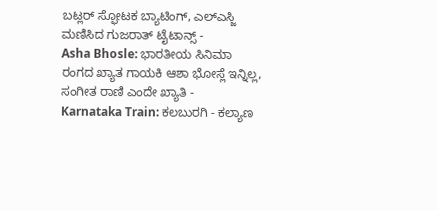ಬಟ್ಲರ್ ಸ್ಫೋಟಕ ಬ್ಯಾಟಿಂಗ್, ಎಲ್ಎಸ್ಜಿ ಮಣಿಸಿದ ಗುಜರಾತ್ ಟೈಟಾನ್ಸ್ -
Asha Bhosle: ಭಾರತೀಯ ಸಿನಿಮಾ ರಂಗದ ಖ್ಯಾತ ಗಾಯಕಿ ಆಶಾ ಭೋಸ್ಲೆ ಇನ್ನಿಲ್ಲ, ಸಂಗೀತ ರಾಣಿ ಎಂದೇ ಖ್ಯಾತಿ -
Karnataka Train: ಕಲಬುರಗಿ - ಕಲ್ಯಾಣ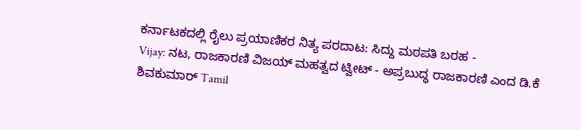ಕರ್ನಾಟಕದಲ್ಲಿ ರೈಲು ಪ್ರಯಾಣಿಕರ ನಿತ್ಯ ಪರದಾಟ: ಸಿದ್ದು ಮಠಪತಿ ಬರಹ -
Vijay: ನಟ, ರಾಜಕಾರಣಿ ವಿಜಯ್ ಮಹತ್ವದ ಟ್ವೀಟ್ - ಅಪ್ರಬುದ್ಧ ರಾಜಕಾರಣಿ ಎಂದ ಡಿ.ಕೆ ಶಿವಕುಮಾರ್ Tamil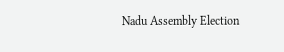Nadu Assembly Election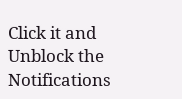Click it and Unblock the Notifications